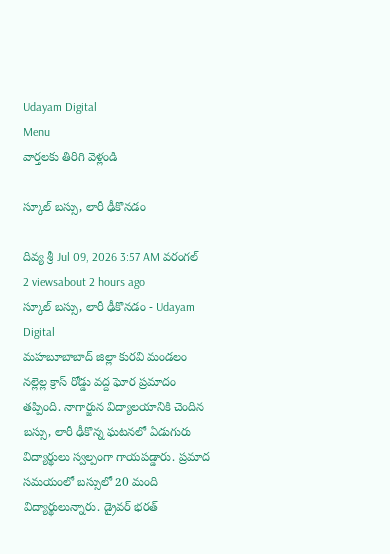Udayam Digital
Menu
వార్తలకు తిరిగి వెళ్లండి

స్కూల్ బస్సు, లారీ ఢీకొనడం

దివ్య శ్రీ Jul 09, 2026 3:57 AM వరంగల్ 2 viewsabout 2 hours ago
స్కూల్ బస్సు, లారీ ఢీకొనడం - Udayam Digital
మహబూబాబాద్‌ జిల్లా కురవి మండలం నల్లెల్ల క్రాస్ రోడ్డు వద్ద ఘోర ప్రమాదం తప్పింది. నాగార్జున విద్యాలయానికి చెందిన బస్సు, లారీ ఢీకొన్న ఘటనలో ఏడుగురు విద్యార్థులు స్వల్పంగా గాయపడ్డారు. ప్రమాద సమయంలో బస్సులో 20 మంది విద్యార్థులున్నారు. డ్రైవర్ భరత్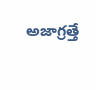అజాగ్రత్తే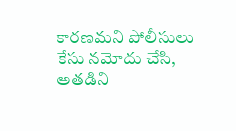కారణమని పోలీసులు కేసు నమోదు చేసి, అతడిని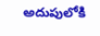అదుపులోకి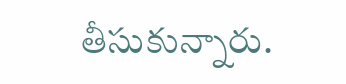తీసుకున్నారు.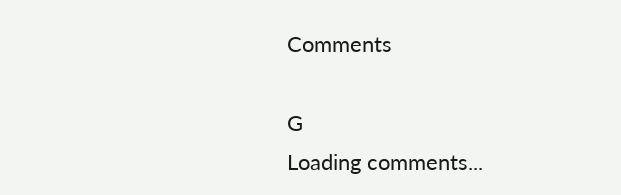Comments

G
Loading comments...